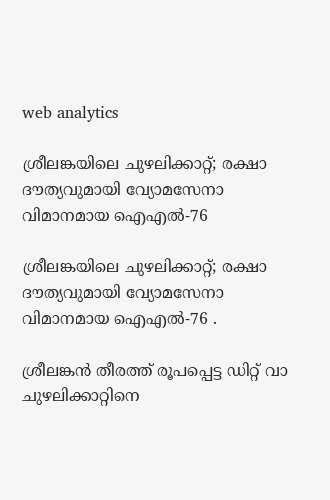web analytics

ശ്രീലങ്കയിലെ ചുഴലിക്കാറ്റ്; രക്ഷാ ദൗത്യവുമായി വ്യോമസേനാ വിമാനമായ ഐഎൽ-76

ശ്രീലങ്കയിലെ ചുഴലിക്കാറ്റ്; രക്ഷാ ദൗത്യവുമായി വ്യോമസേനാ വിമാനമായ ഐഎൽ-76 .

ശ്രീലങ്കൻ തീരത്ത് രൂപപ്പെട്ട ഡിറ്റ് വാ ചുഴലിക്കാറ്റിനെ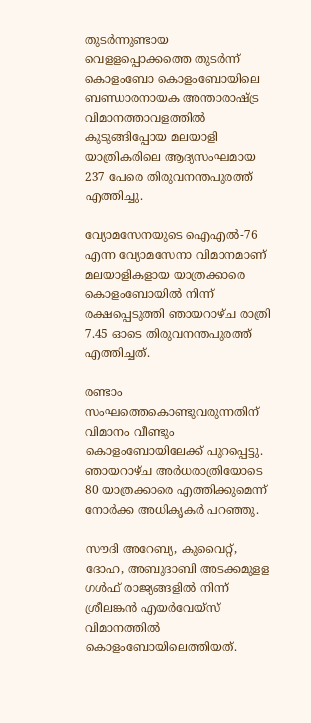തുടർന്നുണ്ടായ വെളളപ്പൊക്കത്തെ തുടർന്ന് കൊളംബോ കൊളംബോയിലെ ബണ്ഡാരനായക അന്താരാഷ്ട്ര വിമാനത്താവളത്തിൽ കുടുങ്ങിപ്പോയ മലയാളി യാത്രികരിലെ ആദ്യസംഘമായ 237 പേരെ തിരുവനന്തപുരത്ത് എത്തിച്ചു.

വ്യോമസേനയുടെ ഐഎൽ-76 എന്ന വ്യോമസേനാ വിമാനമാണ് മലയാളികളായ യാത്രക്കാരെ കൊളംബോയിൽ നിന്ന് രക്ഷപ്പെടുത്തി ഞായറാഴ്ച രാത്രി 7.45 ഓടെ തിരുവനന്തപുരത്ത് എത്തിച്ചത്.

രണ്ടാം സംഘത്തെകൊണ്ടുവരുന്നതിന് വിമാനം വീണ്ടും കൊളംബോയിലേക്ക് പുറപ്പെട്ടു. ഞായറാഴ്ച അർധരാത്രിയോടെ 80 യാത്രക്കാരെ എത്തിക്കുമെന്ന് നോർക്ക അധികൃകർ പറഞ്ഞു.

സൗദി അറേബ്യ, കുവൈറ്റ്, ദോഹ, അബുദാബി അടക്കമുളള ഗൾഫ് രാജ്യങ്ങളിൽ നിന്ന് ശ്രീലങ്കൻ എയർവേയ്‌സ് വിമാനത്തിൽ കൊളംബോയിലെത്തിയത്.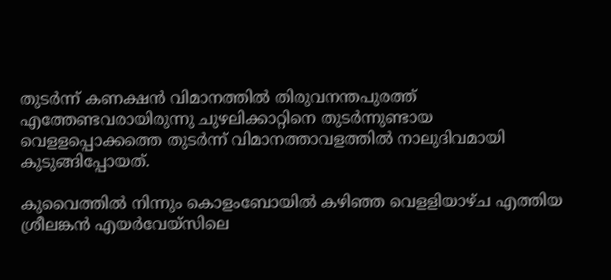തുടർന്ന് കണക്ഷൻ വിമാനത്തിൽ തിരുവനന്തപുരത്ത് എത്തേണ്ടവരായിരുന്നു ചുഴലിക്കാറ്റിനെ തുടർന്നുണ്ടായ വെളളപ്പൊക്കത്തെ തുടർന്ന് വിമാനത്താവളത്തിൽ നാലുദിവമായി കുടുങ്ങിപ്പോയത്.

കുവൈത്തിൽ നിന്നും കൊളംബോയിൽ കഴിഞ്ഞ വെളളിയാഴ്ച എത്തിയ ശ്രീലങ്കൻ എയർവേയ്‌സിലെ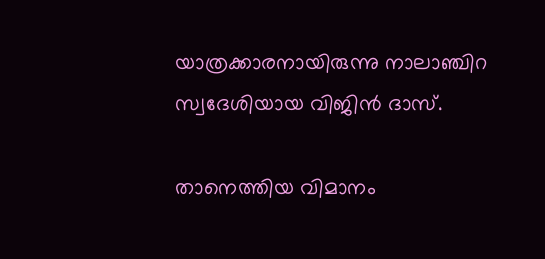യാത്രക്കാരനായിരുന്നു നാലാഞ്ചിറ സ്വദേശിയായ വിജിൻ ദാസ്.

താനെത്തിയ വിമാനം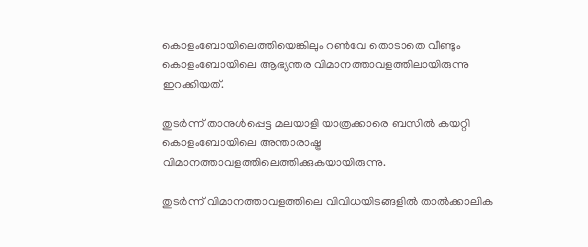കൊളംബോയിലെത്തിയെങ്കിലും റൺവേ തൊടാതെ വീണ്ടും കൊളംബോയിലെ ആഭ്യന്തര വിമാനത്താവളത്തിലായിരുന്നു ഇറക്കിയത്.

തുടർന്ന് താനുൾപ്പെട്ട മലയാളി യാത്രക്കാരെ ബസിൽ കയറ്റി കൊളംബോയിലെ അന്താരാഷ്ട്ര വിമാനത്താവളത്തിലെത്തിക്കുകയായിരുന്നു.

തുടർന്ന് വിമാനത്താവളത്തിലെ വിവിധയിടങ്ങളിൽ താൽക്കാലിക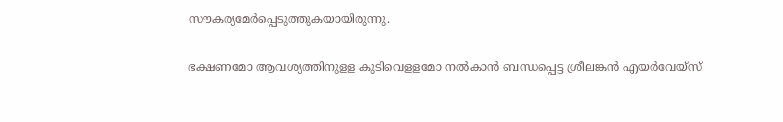സൗകര്യമേർപ്പെടുത്തുകയായിരുന്നു.

ഭക്ഷണമോ ആവശ്യത്തിനുളള കുടിവെളളമോ നൽകാൻ ബന്ധപ്പെട്ട ശ്രീലങ്കൻ എയർവേയ്‌സ്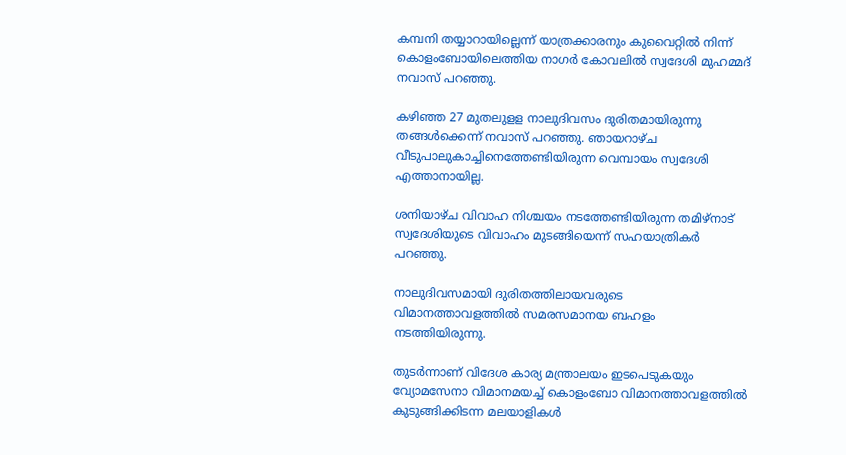കമ്പനി തയ്യാറായില്ലെന്ന് യാത്രക്കാരനും കുവൈറ്റിൽ നിന്ന് കൊളംബോയിലെത്തിയ നാഗർ കോവലിൽ സ്വദേശി മുഹമ്മദ് നവാസ് പറഞ്ഞു.

കഴിഞ്ഞ 27 മുതലുളള നാലുദിവസം ദുരിതമായിരുന്നു തങ്ങൾക്കെന്ന് നവാസ് പറഞ്ഞു. ഞായറാഴ്ച വീടുപാലുകാച്ചിനെത്തേണ്ടിയിരുന്ന വെമ്പായം സ്വദേശി എത്താനായില്ല.

ശനിയാഴ്ച വിവാഹ നിശ്ചയം നടത്തേണ്ടിയിരുന്ന തമിഴ്‌നാട് സ്വദേശിയുടെ വിവാഹം മുടങ്ങിയെന്ന് സഹയാത്രികർ പറഞ്ഞു.

നാലുദിവസമായി ദുരിതത്തിലായവരുടെ വിമാനത്താവളത്തിൽ സമരസമാനയ ബഹളം നടത്തിയിരുന്നു.

തുടർന്നാണ് വിദേശ കാര്യ മന്ത്രാലയം ഇടപെടുകയും വ്യോമസേനാ വിമാനമയച്ച് കൊളംബോ വിമാനത്താവളത്തിൽ കുടുങ്ങിക്കിടന്ന മലയാളികൾ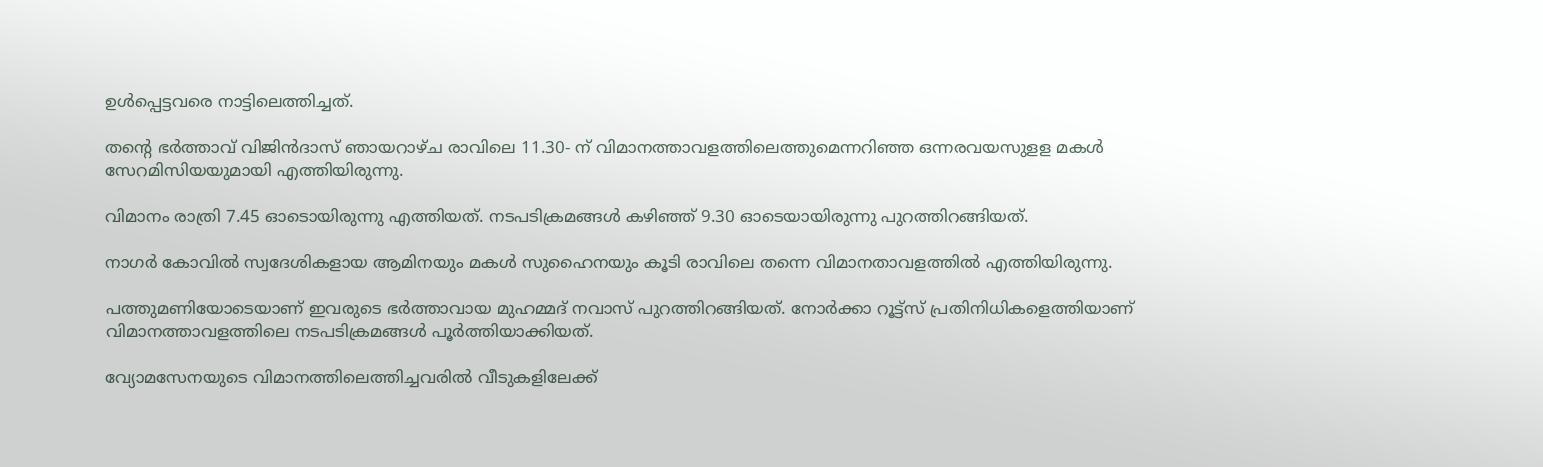ഉൾപ്പെട്ടവരെ നാട്ടിലെത്തിച്ചത്.

തന്റെ ഭർത്താവ് വിജിൻദാസ് ഞായറാഴ്ച രാവിലെ 11.30- ന് വിമാനത്താവളത്തിലെത്തുമെന്നറിഞ്ഞ ഒന്നരവയസുളള മകൾ സേറമിസിയയുമായി എത്തിയിരുന്നു.

വിമാനം രാത്രി 7.45 ഓടൊയിരുന്നു എത്തിയത്. നടപടിക്രമങ്ങൾ കഴിഞ്ഞ് 9.30 ഓടെയായിരുന്നു പുറത്തിറങ്ങിയത്.

നാഗർ കോവിൽ സ്വദേശികളായ ആമിനയും മകൾ സുഹൈനയും കൂടി രാവിലെ തന്നെ വിമാനതാവളത്തിൽ എത്തിയിരുന്നു.

പത്തുമണിയോടെയാണ് ഇവരുടെ ഭർത്താവായ മുഹമ്മദ് നവാസ് പുറത്തിറങ്ങിയത്. നോർക്കാ റൂട്ട്‌സ് പ്രതിനിധികളെത്തിയാണ് വിമാനത്താവളത്തിലെ നടപടിക്രമങ്ങൾ പൂർത്തിയാക്കിയത്.

വ്യോമസേനയുടെ വിമാനത്തിലെത്തിച്ചവരിൽ വീടുകളിലേക്ക്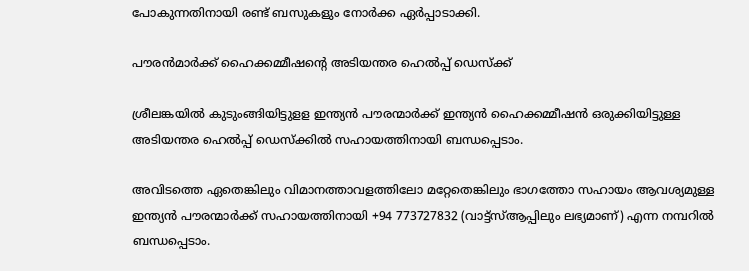പോകുന്നതിനായി രണ്ട് ബസുകളും നോർക്ക ഏർപ്പാടാക്കി.

പൗരൻമാർക്ക് ഹൈക്കമ്മീഷന്റെ അടിയന്തര ഹെൽപ്പ് ഡെസ്‌ക്ക്

ശ്രീലങ്കയിൽ കുടുംങ്ങിയിട്ടുളള ഇന്ത്യൻ പൗരന്മാർക്ക് ഇന്ത്യൻ ഹൈക്കമ്മീഷൻ ഒരുക്കിയിട്ടുള്ള അടിയന്തര ഹെൽപ്പ് ഡെസ്‌ക്കിൽ സഹായത്തിനായി ബന്ധപ്പെടാം.

അവിടത്തെ ഏതെങ്കിലും വിമാനത്താവളത്തിലോ മറ്റേതെങ്കിലും ഭാഗത്തോ സഹായം ആവശ്യമുള്ള ഇന്ത്യൻ പൗരന്മാർക്ക് സഹായത്തിനായി +94 773727832 (വാട്ട്‌സ്ആപ്പിലും ലഭ്യമാണ്) എന്ന നമ്പറിൽ ബന്ധപ്പെടാം.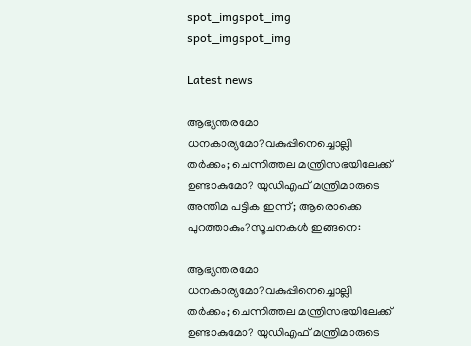spot_imgspot_img
spot_imgspot_img

Latest news

ആഭ്യന്തരമോ ധനകാര്യമോ?വകുപ്പിനെച്ചൊല്ലി തർക്കം; ചെന്നിത്തല മന്ത്രിസഭയിലേക്ക് ഉണ്ടാകുമോ? യുഡിഎഫ് മന്ത്രിമാരുടെ അന്തിമ പട്ടിക ഇന്ന്; ആരൊക്കെ പുറത്താകും?സൂചനകൾ ഇങ്ങനെ:

ആഭ്യന്തരമോ ധനകാര്യമോ?വകുപ്പിനെച്ചൊല്ലി തർക്കം; ചെന്നിത്തല മന്ത്രിസഭയിലേക്ക് ഉണ്ടാകുമോ? യുഡിഎഫ് മന്ത്രിമാരുടെ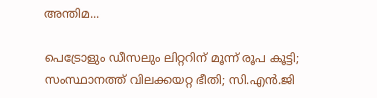അന്തിമ...

പെട്രോളും ഡീസലും ലിറ്ററിന് മൂന്ന് രൂപ കൂട്ടി; സംസ്ഥാനത്ത് വിലക്കയറ്റ ഭീതി; സി.എൻ.ജി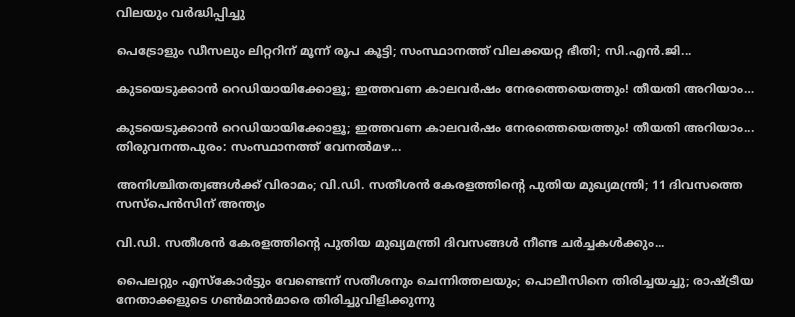വിലയും വർദ്ധിപ്പിച്ചു

പെട്രോളും ഡീസലും ലിറ്ററിന് മൂന്ന് രൂപ കൂട്ടി; സംസ്ഥാനത്ത് വിലക്കയറ്റ ഭീതി; സി.എൻ.ജി...

കുടയെടുക്കാൻ റെഡിയായിക്കോളൂ; ഇത്തവണ കാലവർഷം നേരത്തെയെത്തും! തീയതി അറിയാം…

കുടയെടുക്കാൻ റെഡിയായിക്കോളൂ; ഇത്തവണ കാലവർഷം നേരത്തെയെത്തും! തീയതി അറിയാം...  തിരുവനന്തപുരം: സംസ്ഥാനത്ത് വേനൽമഴ...

അനിശ്ചിതത്വങ്ങൾക്ക് വിരാമം; വി.ഡി. സതീശൻ കേരളത്തിന്റെ പുതിയ മുഖ്യമന്ത്രി; 11 ദിവസത്തെ സസ്പെൻസിന് അന്ത്യം

വി.ഡി. സതീശൻ കേരളത്തിന്റെ പുതിയ മുഖ്യമന്ത്രി ദിവസങ്ങൾ നീണ്ട ചർച്ചകൾക്കും...

പൈലറ്റും എസ്കോർട്ടും വേണ്ടെന്ന് സതീശനും ചെന്നിത്തലയും; പൊലീസിനെ തിരിച്ചയച്ചു; രാഷ്ട്രീയ നേതാക്കളുടെ ഗൺമാൻമാരെ തിരിച്ചുവിളിക്കുന്നു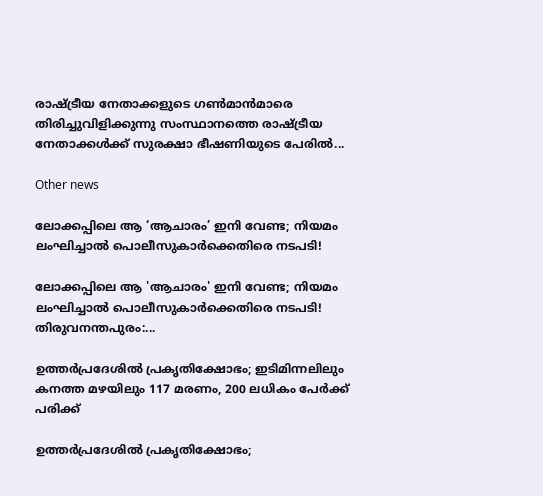രാഷ്ട്രീയ നേതാക്കളുടെ ഗൺമാൻമാരെ തിരിച്ചുവിളിക്കുന്നു സംസ്ഥാനത്തെ രാഷ്ട്രീയ നേതാക്കൾക്ക് സുരക്ഷാ ഭീഷണിയുടെ പേരിൽ...

Other news

ലോക്കപ്പിലെ ആ ‘ആചാരം’ ഇനി വേണ്ട; നിയമം ലംഘിച്ചാൽ പൊലീസുകാർക്കെതിരെ നടപടി!

ലോക്കപ്പിലെ ആ 'ആചാരം' ഇനി വേണ്ട; നിയമം ലംഘിച്ചാൽ പൊലീസുകാർക്കെതിരെ നടപടി! തിരുവനന്തപുരം:...

ഉത്തർപ്രദേശിൽ പ്രകൃതിക്ഷോഭം; ഇടിമിന്നലിലും കനത്ത മഴയിലും 117 മരണം, 200 ലധികം പേർക്ക് പരിക്ക്

ഉത്തർപ്രദേശിൽ പ്രകൃതിക്ഷോഭം;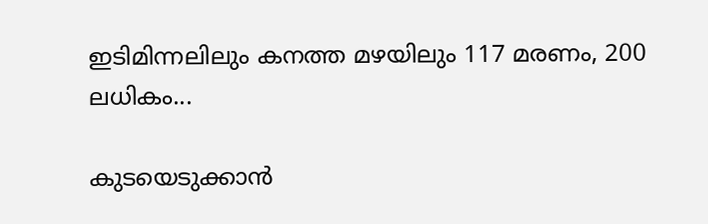ഇടിമിന്നലിലും കനത്ത മഴയിലും 117 മരണം, 200 ലധികം...

കുടയെടുക്കാൻ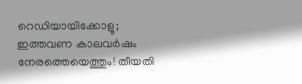റെഡിയായിക്കോളൂ; ഇത്തവണ കാലവർഷം നേരത്തെയെത്തും! തീയതി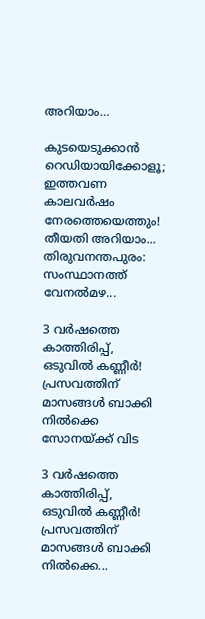അറിയാം…

കുടയെടുക്കാൻ റെഡിയായിക്കോളൂ; ഇത്തവണ കാലവർഷം നേരത്തെയെത്തും! തീയതി അറിയാം...  തിരുവനന്തപുരം: സംസ്ഥാനത്ത് വേനൽമഴ...

3 വർഷത്തെ കാത്തിരിപ്പ്, ഒടുവിൽ കണ്ണീർ!  പ്രസവത്തിന് മാസങ്ങൾ ബാക്കി നിൽക്കെ സോനയ്ക്ക് വിട

3 വർഷത്തെ കാത്തിരിപ്പ്, ഒടുവിൽ കണ്ണീർ!  പ്രസവത്തിന് മാസങ്ങൾ ബാക്കി നിൽക്കെ...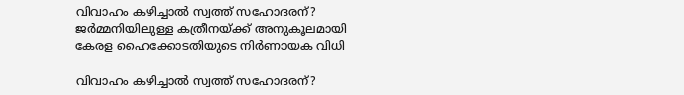വിവാഹം കഴിച്ചാൽ സ്വത്ത് സഹോദരന്? ജർമ്മനിയിലുള്ള കത്രീനയ്ക്ക് അനുകൂലമായി കേരള ഹൈക്കോടതിയുടെ നിർണായക വിധി

വിവാഹം കഴിച്ചാൽ സ്വത്ത് സഹോദരന്?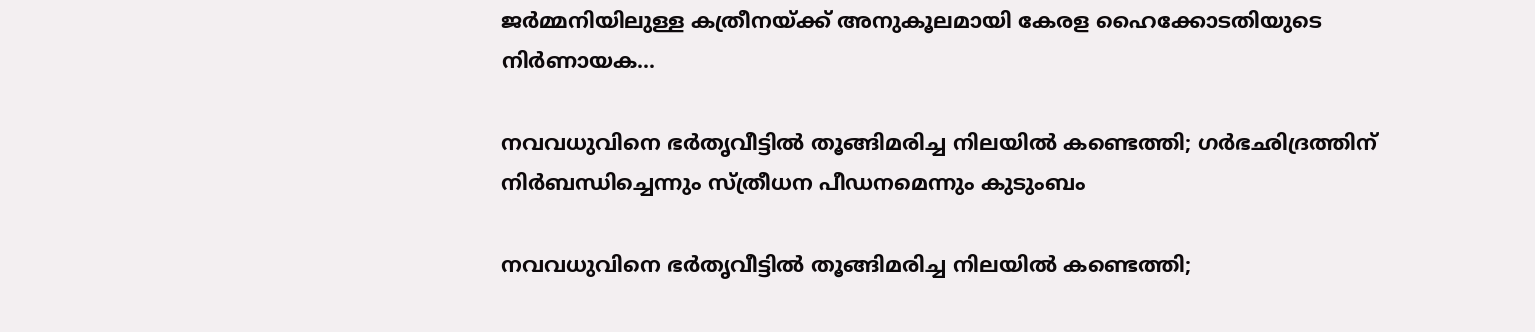ജർമ്മനിയിലുള്ള കത്രീനയ്ക്ക് അനുകൂലമായി കേരള ഹൈക്കോടതിയുടെ നിർണായക...

നവവധുവിനെ ഭർതൃവീട്ടിൽ തൂങ്ങിമരിച്ച നിലയിൽ കണ്ടെത്തി; ഗർഭഛിദ്രത്തിന് നിർബന്ധിച്ചെന്നും സ്ത്രീധന പീഡനമെന്നും കുടുംബം

നവവധുവിനെ ഭർതൃവീട്ടിൽ തൂങ്ങിമരിച്ച നിലയിൽ കണ്ടെത്തി;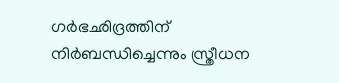ഗർഭഛിദ്രത്തിന് നിർബന്ധിച്ചെന്നും സ്ത്രീധന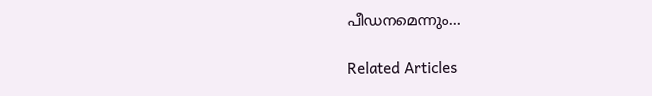പീഡനമെന്നും...

Related Articles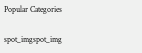Popular Categories

spot_imgspot_img